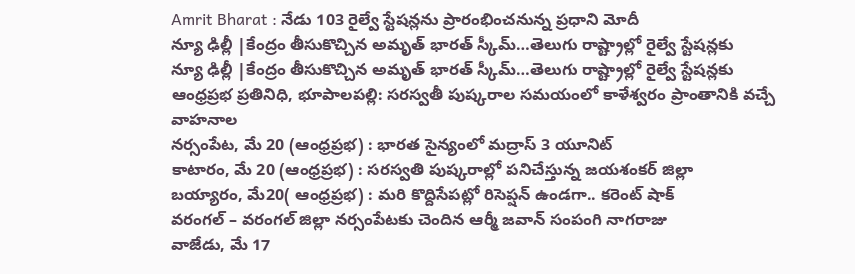Amrit Bharat : నేడు 103 రైల్వే స్టేషన్లను ప్రారంభించనున్న ప్రధాని మోదీ
న్యూ ఢిల్లీ |కేంద్రం తీసుకొచ్చిన అమృత్ భారత్ స్కీమ్…తెలుగు రాష్ట్రాల్లో రైల్వే స్టేషన్లకు
న్యూ ఢిల్లీ |కేంద్రం తీసుకొచ్చిన అమృత్ భారత్ స్కీమ్…తెలుగు రాష్ట్రాల్లో రైల్వే స్టేషన్లకు
ఆంధ్రప్రభ ప్రతినిధి, భూపాలపల్లి: సరస్వతీ పుష్కరాల సమయంలో కాళేశ్వరం ప్రాంతానికి వచ్చే వాహనాల
నర్సంపేట, మే 20 (ఆంధ్రప్రభ) : భారత సైన్యంలో మద్రాస్ 3 యూనిట్
కాటారం, మే 20 (ఆంధ్రప్రభ) : సరస్వతి పుష్కరాల్లో పనిచేస్తున్న జయశంకర్ జిల్లా
బయ్యారం, మే20( ఆంధ్రప్రభ) : మరి కొద్దిసేపట్లో రిసెప్షన్ ఉండగా.. కరెంట్ షాక్
వరంగల్ – వరంగల్ జిల్లా నర్సంపేటకు చెందిన ఆర్మీ జవాన్ సంపంగి నాగరాజు
వాజేడు, మే 17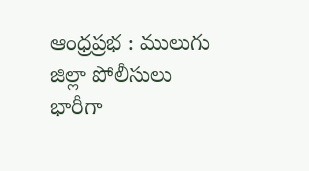ఆంధ్రప్రభ : ములుగు జిల్లా పోలీసులు భారీగా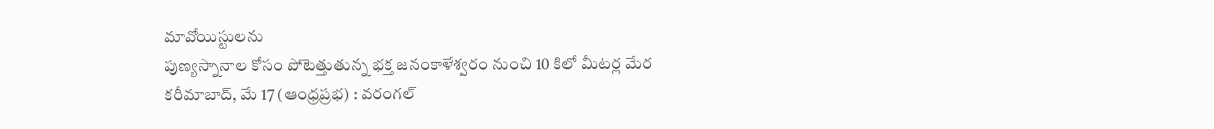మావోయిస్టులను
పుణ్యస్నానాల కోసం పోటెత్తుతున్న భక్త జనంకాళేశ్వరం నుంచి 10 కిలో మీటర్ల మేర
కరీమాబాద్, మే 17 (ఆంధ్రప్రభ) : వరంగల్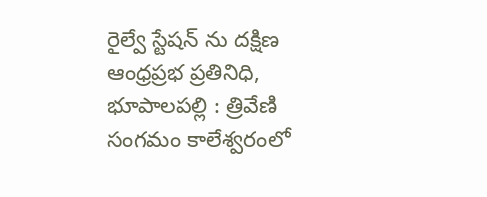రైల్వే స్టేషన్ ను దక్షిణ
ఆంధ్రప్రభ ప్రతినిధి, భూపాలపల్లి : త్రివేణి సంగమం కాలేశ్వరంలో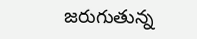జరుగుతున్న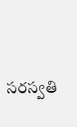సరస్వతి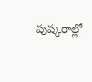పుష్కరాల్లో